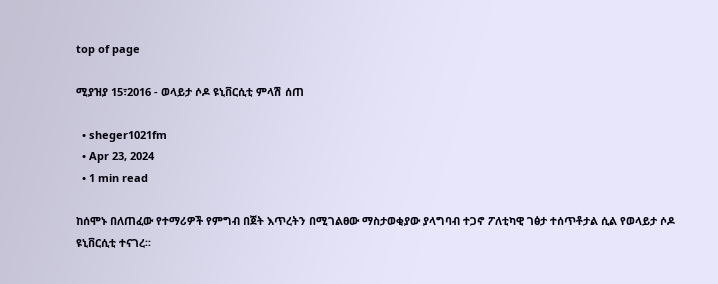top of page

ሚያዝያ 15፣2016 - ወላይታ ሶዶ ዩኒቨርሲቲ ምላሽ ሰጠ

  • sheger1021fm
  • Apr 23, 2024
  • 1 min read

ከሰሞኑ በለጠፈው የተማሪዎች የምግብ በጀት እጥረትን በሚገልፀው ማስታወቂያው ያላግባብ ተጋኖ ፖለቲካዊ ገፅታ ተሰጥቶታል ሲል የወላይታ ሶዶ ዩኒቨርሲቲ ተናገረ፡፡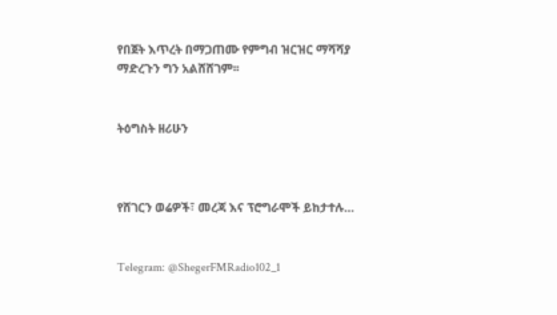የበጀት እጥረት በማጋጠሙ የምግብ ዝርዝር ማሻሻያ ማድረጉን ግን አልሸሸገም፡፡


ትዕግስት ዘሪሁን



የሸገርን ወሬዎች፣ መረጃ እና ፕሮግራሞች ይከታተሉ…


Telegram: @ShegerFMRadio102_1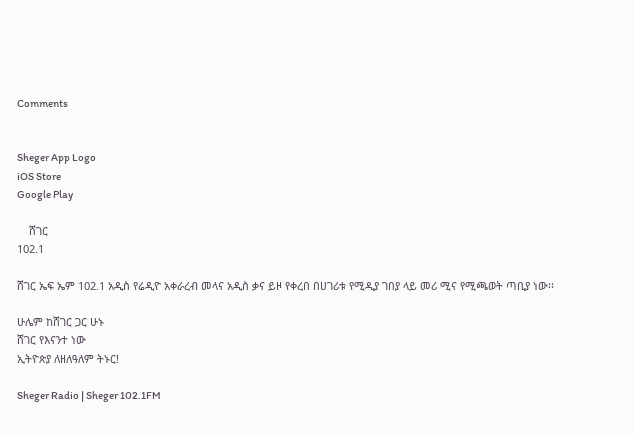Comments


Sheger App Logo
iOS Store
Google Play

    ሸገር
102.1

ሸገር ኤፍ ኤም 102.1 አዲስ የሬዲዮ አቀራረብ መላና አዲስ ቃና ይዞ የቀረበ በሀገሪቱ የሚዲያ ገበያ ላይ መሪ ሚና የሚጫወት ጣቢያ ነው፡፡

ሁሌም ከሸገር ጋር ሁኑ
ሸገር የእናንተ ነው
ኢትዮጵያ ለዘለዓለም ትኑር!

Sheger Radio | Sheger 102.1FM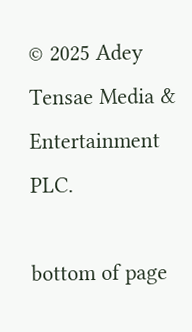© 2025 Adey Tensae Media & Entertainment PLC.

bottom of page